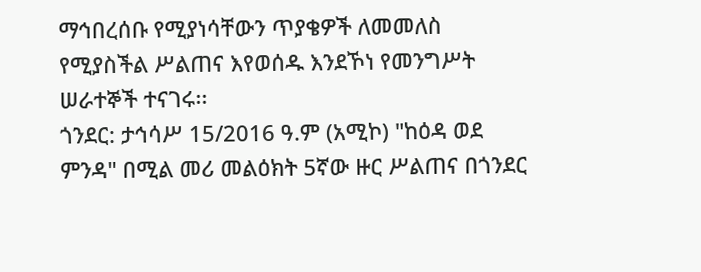ማኅበረሰቡ የሚያነሳቸውን ጥያቄዎች ለመመለስ የሚያስችል ሥልጠና እየወሰዱ እንደኾነ የመንግሥት ሠራተኞች ተናገሩ፡፡
ጎንደር: ታኅሳሥ 15/2016 ዓ.ም (አሚኮ) "ከዕዳ ወደ ምንዳ" በሚል መሪ መልዕክት 5ኛው ዙር ሥልጠና በጎንደር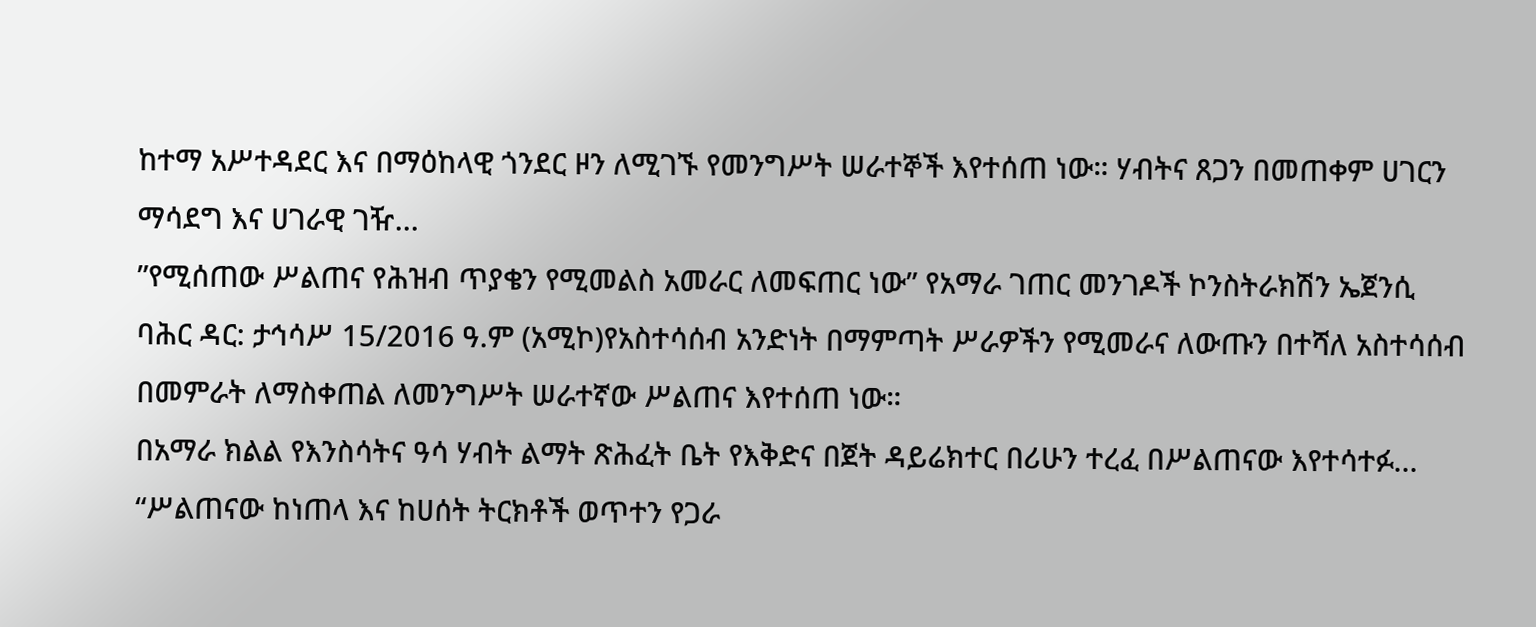ከተማ አሥተዳደር እና በማዕከላዊ ጎንደር ዞን ለሚገኙ የመንግሥት ሠራተኞች እየተሰጠ ነው። ሃብትና ጸጋን በመጠቀም ሀገርን ማሳደግ እና ሀገራዊ ገዥ...
”የሚሰጠው ሥልጠና የሕዝብ ጥያቄን የሚመልስ አመራር ለመፍጠር ነው” የአማራ ገጠር መንገዶች ኮንስትራክሽን ኤጀንሲ
ባሕር ዳር: ታኅሳሥ 15/2016 ዓ.ም (አሚኮ)የአስተሳሰብ አንድነት በማምጣት ሥራዎችን የሚመራና ለውጡን በተሻለ አስተሳሰብ በመምራት ለማስቀጠል ለመንግሥት ሠራተኛው ሥልጠና እየተሰጠ ነው።
በአማራ ክልል የእንስሳትና ዓሳ ሃብት ልማት ጽሕፈት ቤት የእቅድና በጀት ዳይሬክተር በሪሁን ተረፈ በሥልጠናው እየተሳተፉ...
“ሥልጠናው ከነጠላ እና ከሀሰት ትርክቶች ወጥተን የጋራ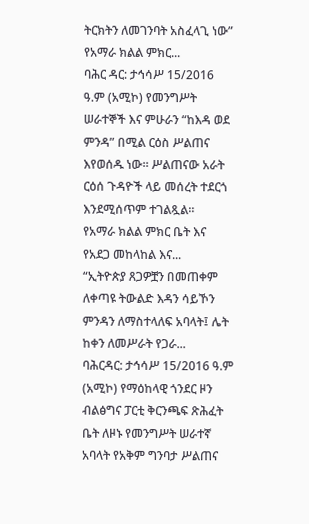ትርክትን ለመገንባት አስፈላጊ ነው” የአማራ ክልል ምክር...
ባሕር ዳር: ታኅሳሥ 15/2016 ዓ.ም (አሚኮ) የመንግሥት ሠራተኞች እና ምሁራን “ከእዳ ወደ ምንዳ” በሚል ርዕስ ሥልጠና እየወሰዱ ነው። ሥልጠናው አራት ርዕሰ ጉዳዮች ላይ መሰረት ተደርጎ እንደሚሰጥም ተገልጿል።
የአማራ ክልል ምክር ቤት እና የአደጋ መከላከል እና...
“ኢትዮጵያ ጸጋዎቿን በመጠቀም ለቀጣዩ ትውልድ እዳን ሳይኾን ምንዳን ለማስተላለፍ አባላት፤ ሌት ከቀን ለመሥራት የጋራ...
ባሕርዳር: ታኅሳሥ 15/2016 ዓ.ም (አሚኮ) የማዕከላዊ ጎንደር ዞን ብልፅግና ፓርቲ ቅርንጫፍ ጽሕፈት ቤት ለዞኑ የመንግሥት ሠራተኛ አባላት የአቅም ግንባታ ሥልጠና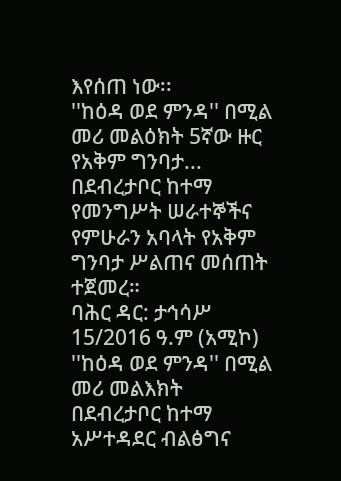እየሰጠ ነው፡፡
''ከዕዳ ወደ ምንዳ'' በሚል መሪ መልዕክት 5ኛው ዙር የአቅም ግንባታ...
በደብረታቦር ከተማ የመንግሥት ሠራተኞችና የምሁራን አባላት የአቅም ግንባታ ሥልጠና መሰጠት ተጀመረ።
ባሕር ዳር: ታኅሳሥ 15/2016 ዓ.ም (አሚኮ) ''ከዕዳ ወደ ምንዳ'' በሚል መሪ መልእክት በደብረታቦር ከተማ አሥተዳደር ብልፅግና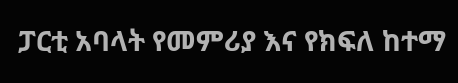ፓርቲ አባላት የመምሪያ እና የክፍለ ከተማ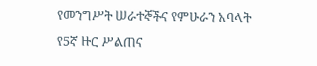የመንግሥት ሠራተኞችና የምሁራን አባላት የ5ኛ ዙር ሥልጠና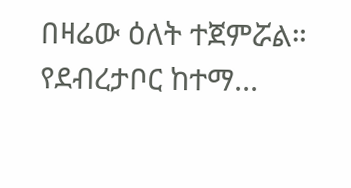በዛሬው ዕለት ተጀምሯል።
የደብረታቦር ከተማ...